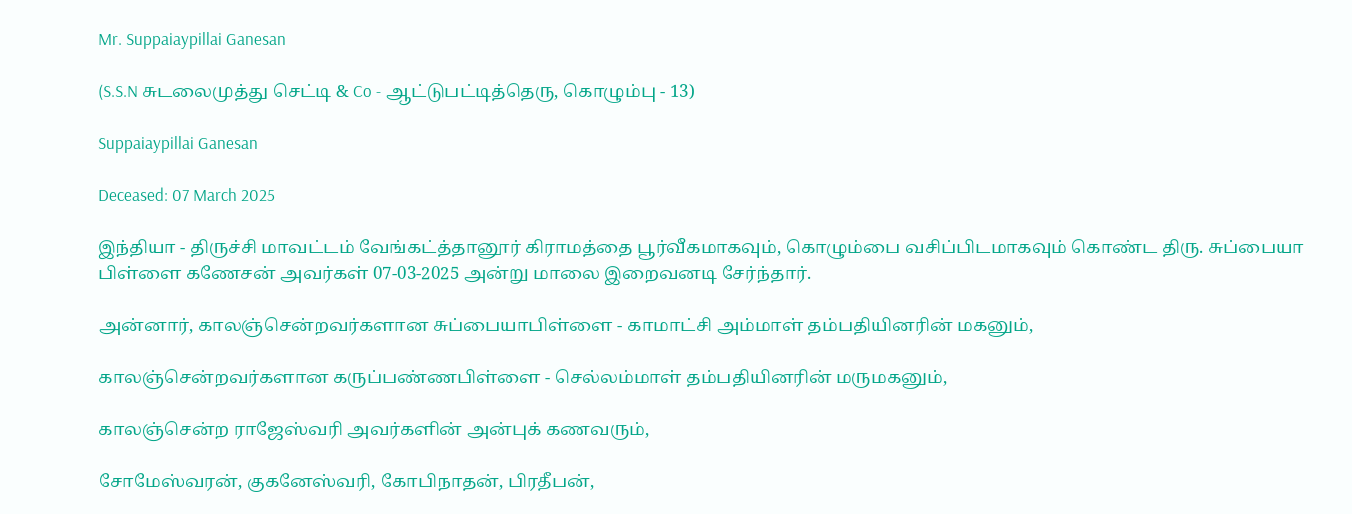Mr. Suppaiaypillai Ganesan

(S.S.N சுடலைமுத்து செட்டி & Co - ஆட்டுபட்டித்தெரு, கொழும்பு - 13)

Suppaiaypillai Ganesan

Deceased: 07 March 2025

இந்தியா - திருச்சி மாவட்டம் வேங்கட்த்தானூர் கிராமத்தை பூர்வீகமாகவும், கொழும்பை வசிப்பிடமாகவும் கொண்ட திரு. சுப்பையா பிள்ளை கணேசன் அவர்கள் 07-03-2025 அன்று மாலை இறைவனடி சேர்ந்தார்.

அன்னார், காலஞ்சென்றவர்களான சுப்பையாபிள்ளை - காமாட்சி அம்மாள் தம்பதியினரின் மகனும்,

காலஞ்சென்றவர்களான கருப்பண்ணபிள்ளை - செல்லம்மாள் தம்பதியினரின் மருமகனும்,

காலஞ்சென்ற ராஜேஸ்வரி அவர்களின் அன்புக் கணவரும்,

சோமேஸ்வரன், குகனேஸ்வரி, கோபிநாதன், பிரதீபன்,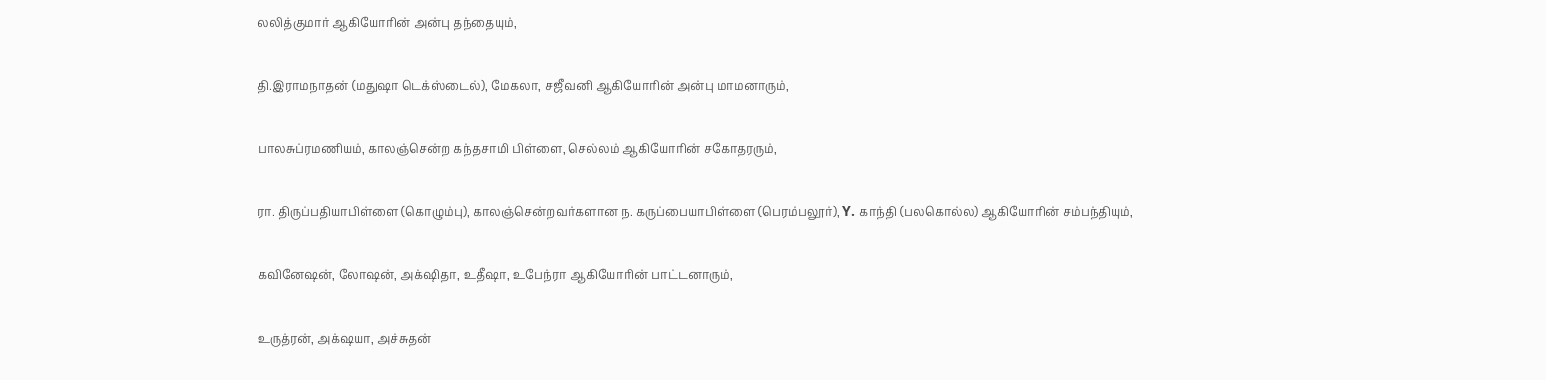லலித்குமார் ஆகியோரின் அன்பு தந்தையும்,

தி.இராமநாதன் (மதுஷா டெக்ஸ்டைல்), மேகலா, சஜீவனி ஆகியோரின் அன்பு மாமனாரும்,

பாலசுப்ரமணியம், காலஞ்சென்ற கந்தசாமி பிள்ளை, செல்லம் ஆகியோரின் சகோதரரும்,

ரா. திருப்பதியாபிள்ளை (கொழும்பு), காலஞ்சென்றவர்களான ந. கருப்பையாபிள்ளை (பெரம்பலூர்), Y. காந்தி (பலகொல்ல) ஆகியோரின் சம்பந்தியும்,

கவினேஷன், லோஷன், அக்‌ஷிதா, உதீஷா, உபேந்ரா ஆகியோரின் பாட்டனாரும்,

உருத்ரன், அக்‌ஷயா, அச்சுதன்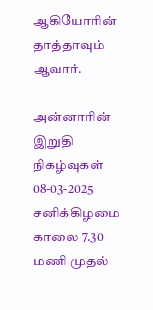ஆகியோரின் தாத்தாவும் ஆவார்.

அன்னாரின் இறுதி நிகழ்வுகள் 08-03-2025 சனிக்கிழமை காலை 7.30 மணி முதல்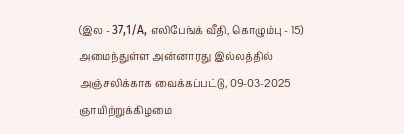(இல - 37,1/A, எலிபேங்க் வீதி, கொழும்பு - 15) அமைந்துள்ள அன்னாரது இல்லத்தில் அஞ்சலிக்காக வைக்கப்பட்டு, 09-03-2025 ஞாயிற்றுக்கிழமை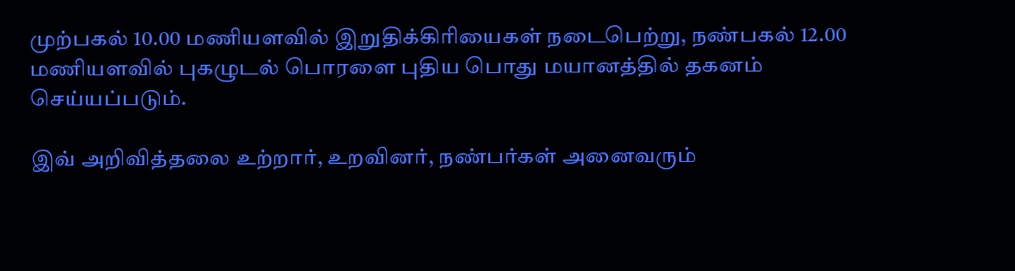முற்பகல் 10.00 மணியளவில் இறுதிக்கிரியைகள் நடைபெற்று, நண்பகல் 12.00 மணியளவில் புகழுடல் பொரளை புதிய பொது மயானத்தில் தகனம் செய்யப்படும்.

இவ் அறிவித்தலை உற்றார், உறவினர், நண்பர்கள் அனைவரும்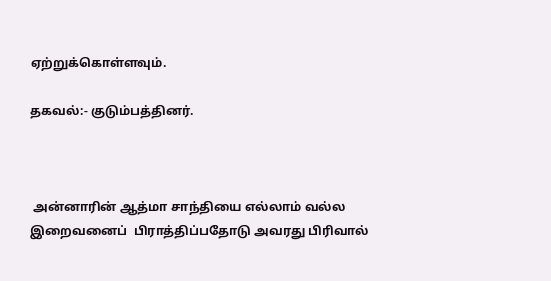ஏற்றுக்கொள்ளவும்.

தகவல்:- குடும்பத்தினர்.



 அன்னாரின் ஆத்மா சாந்தியை எல்லாம் வல்ல இறைவனைப்  பிராத்திப்பதோடு அவரது பிரிவால்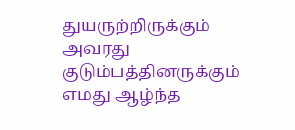துயருற்றிருக்கும் அவரது குடும்பத்தினருக்கும் எமது ஆழ்ந்த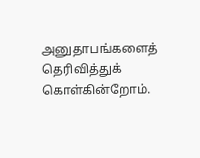அனுதாபங்களைத் தெரிவித்துக் கொள்கின்றோம்.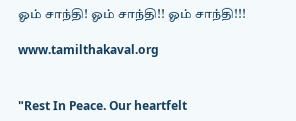ஓம் சாந்தி! ஓம் சாந்தி!! ஓம் சாந்தி!!!

www.tamilthakaval.org


"Rest In Peace. Our heartfelt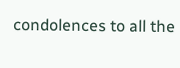condolences to all the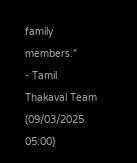family members."
- Tamil Thakaval Team (09/03/2025 05:00)